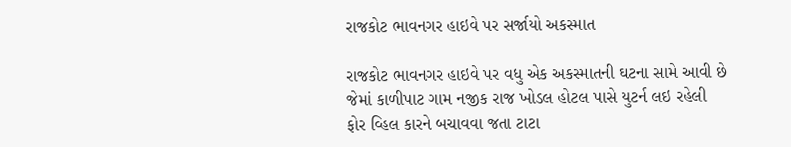રાજકોટ ભાવનગર હાઇવે પર સર્જાયો અકસ્માત

રાજકોટ ભાવનગર હાઇવે પર વધુ એક અકસ્માતની ઘટના સામે આવી છે જેમાં કાળીપાટ ગામ નજીક રાજ ખોડલ હોટલ પાસે યુટર્ન લઇ રહેલી ફોર વ્હિલ કારને બચાવવા જતા ટાટા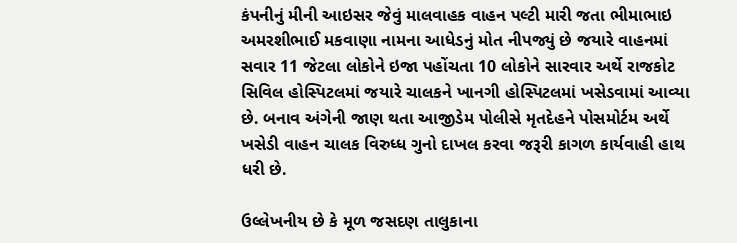કંપનીનું મીની આઇસર જેવું માલવાહક વાહન પલ્ટી મારી જતા ભીમાભાઇ અમરશીભાઈ મકવાણા નામના આધેડનું મોત નીપજ્યું છે જયારે વાહનમાં સવાર 11 જેટલા લોકોને ઇજા પહોંચતા 10 લોકોને સારવાર અર્થે રાજકોટ સિવિલ હોસ્પિટલમાં જયારે ચાલકને ખાનગી હોસ્પિટલમાં ખસેડવામાં આવ્યા છે. બનાવ અંગેની જાણ થતા આજીડેમ પોલીસે મૃતદેહને પોસમોર્ટમ અર્થે ખસેડી વાહન ચાલક વિરુધ્ધ ગુનો દાખલ કરવા જરૂરી કાગળ કાર્યવાહી હાથ ધરી છે.

ઉલ્લેખનીય છે કે મૂળ જસદણ તાલુકાના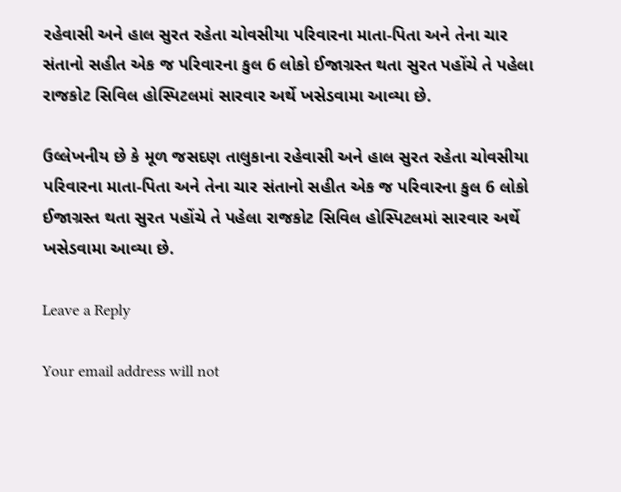રહેવાસી અને હાલ સુરત રહેતા ચોવસીયા પરિવારના માતા-પિતા અને તેના ચાર સંતાનો સહીત એક જ પરિવારના કુલ 6 લોકો ઈજાગ્રસ્ત થતા સુરત પહોંચે તે પહેલા રાજકોટ સિવિલ હોસ્પિટલમાં સારવાર અર્થે ખસેડવામા આવ્યા છે.

ઉલ્લેખનીય છે કે મૂળ જસદણ તાલુકાના રહેવાસી અને હાલ સુરત રહેતા ચોવસીયા પરિવારના માતા-પિતા અને તેના ચાર સંતાનો સહીત એક જ પરિવારના કુલ 6 લોકો ઈજાગ્રસ્ત થતા સુરત પહોંચે તે પહેલા રાજકોટ સિવિલ હોસ્પિટલમાં સારવાર અર્થે ખસેડવામા આવ્યા છે.

Leave a Reply

Your email address will not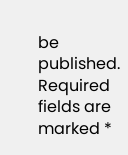be published. Required fields are marked *